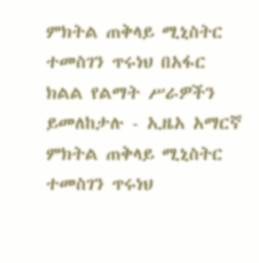ምክትል ጠቅላይ ሚኒስትር ተመስገን ጥሩነህ በአፋር ክልል የልማት ሥራዎችን ይመለከታሉ - ኢዜአ አማርኛ
ምክትል ጠቅላይ ሚኒስትር ተመስገን ጥሩነህ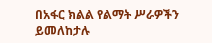በአፋር ክልል የልማት ሥራዎችን ይመለከታሉ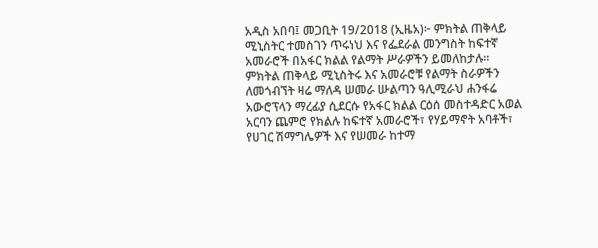አዲስ አበባ፤ መጋቢት 19/2018 (ኢዜአ)፦ ምክትል ጠቅላይ ሚኒስትር ተመስገን ጥሩነህ እና የፌደራል መንግስት ከፍተኛ አመራሮች በአፋር ክልል የልማት ሥራዎችን ይመለከታሉ።
ምክትል ጠቅላይ ሚኒስትሩ እና አመራሮቹ የልማት ስራዎችን ለመጎብኘት ዛሬ ማለዳ ሠመራ ሡልጣን ዓሊሚራህ ሐንፋሬ አውሮፕላን ማረፊያ ሲደርሱ የአፋር ክልል ርዕሰ መስተዳድር አወል አርባን ጨምሮ የክልሉ ከፍተኛ አመራሮች፣ የሃይማኖት አባቶች፣ የሀገር ሽማግሌዎች እና የሠመራ ከተማ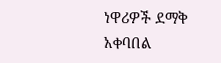ነዋሪዎች ደማቅ አቀባበል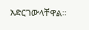አድርገውላቸዋል።